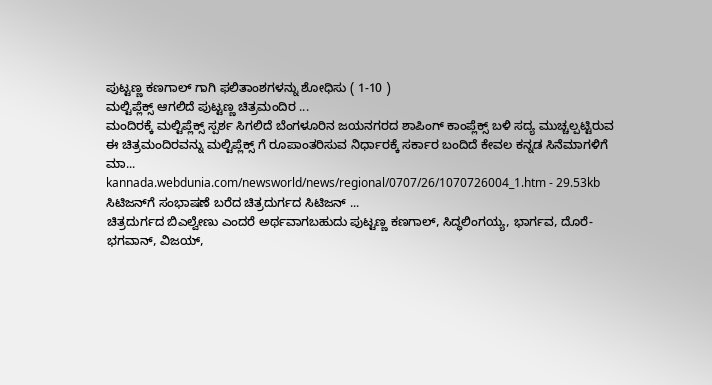ಪುಟ್ಟಣ್ಣ ಕಣಗಾಲ್ ಗಾಗಿ ಫಲಿತಾಂಶಗಳನ್ನು ಶೋಧಿಸು ( 1-10 )
ಮಲ್ಟಿಪ್ಲೆಕ್ಸ್ ಆಗಲಿದೆ ಪುಟ್ಟಣ್ಣ ಚಿತ್ರಮಂದಿರ ...
ಮಂದಿರಕ್ಕೆ ಮಲ್ಟಿಪ್ಲೆಕ್ಸ್ ಸ್ಪರ್ಶ ಸಿಗಲಿದೆ ಬೆಂಗಳೂರಿನ ಜಯನಗರದ ಶಾಪಿಂಗ್ ಕಾಂಪ್ಲೆಕ್ಸ್ ಬಳಿ ಸದ್ಯ ಮುಚ್ಚಲ್ಪಟ್ಟಿರುವ ಈ ಚಿತ್ರಮಂದಿರವನ್ನು ಮಲ್ಟಿಪ್ಲೆಕ್ಸ್ ಗೆ ರೂಪಾಂತರಿಸುವ ನಿರ್ಧಾರಕ್ಕೆ ಸರ್ಕಾರ ಬಂದಿದೆ ಕೇವಲ ಕನ್ನಡ ಸಿನೆಮಾಗಳಿಗೆ ಮಾ...
kannada.webdunia.com/newsworld/news/regional/0707/26/1070726004_1.htm - 29.53kb
ಸಿಟಿಜನ್‌ಗೆ ಸಂಭಾಷಣೆ ಬರೆದ ಚಿತ್ರದುರ್ಗದ ಸಿಟಿಜನ್ ...
ಚಿತ್ರದುರ್ಗದ ಬಿಎಲ್ವೇಣು ಎಂದರೆ ಅರ್ಥವಾಗಬಹುದು ಪುಟ್ಟಣ್ಣ ಕಣಗಾಲ್, ಸಿದ್ಧಲಿಂಗಯ್ಯ, ಭಾರ್ಗವ, ದೊರೆ-ಭಗವಾನ್, ವಿಜಯ್,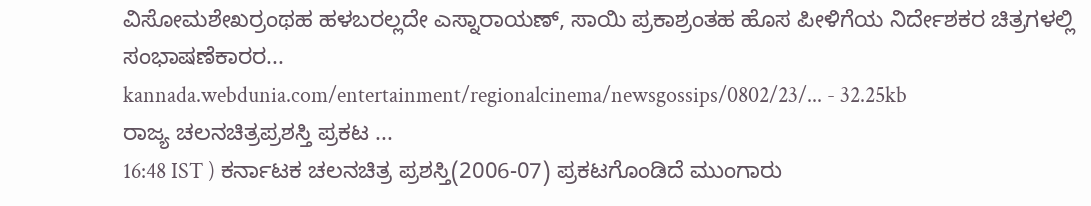ವಿಸೋಮಶೇಖರ್ರಂಥಹ ಹಳಬರಲ್ಲದೇ ಎಸ್ನಾರಾಯಣ್, ಸಾಯಿ ಪ್ರಕಾಶ್ರಂತಹ ಹೊಸ ಪೀಳಿಗೆಯ ನಿರ್ದೇಶಕರ ಚಿತ್ರಗಳಲ್ಲಿ ಸಂಭಾಷಣೆಕಾರರ...
kannada.webdunia.com/entertainment/regionalcinema/newsgossips/0802/23/... - 32.25kb
ರಾಜ್ಯ ಚಲನಚಿತ್ರಪ್ರಶಸ್ತಿ ಪ್ರಕಟ ...
16:48 IST ) ಕರ್ನಾಟಕ ಚಲನಚಿತ್ರ ಪ್ರಶಸ್ತಿ(2006-07) ಪ್ರಕಟಗೊಂಡಿದೆ ಮುಂಗಾರು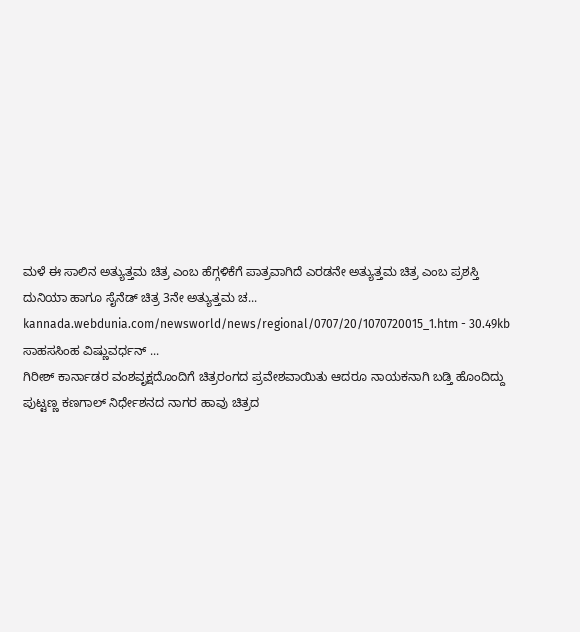ಮಳೆ ಈ ಸಾಲಿನ ಅತ್ಯುತ್ತಮ ಚಿತ್ರ ಎಂಬ ಹೆಗ್ಗಳಿಕೆಗೆ ಪಾತ್ರವಾಗಿದೆ ಎರಡನೇ ಅತ್ಯುತ್ತಮ ಚಿತ್ರ ಎಂಬ ಪ್ರಶಸ್ತಿ ದುನಿಯಾ ಹಾಗೂ ಸೈನೆಡ್ ಚಿತ್ರ 3ನೇ ಅತ್ಯುತ್ತಮ ಚ...
kannada.webdunia.com/newsworld/news/regional/0707/20/1070720015_1.htm - 30.49kb
ಸಾಹಸಸಿಂಹ ವಿಷ್ಣುವರ್ಧನ್‌ ...
ಗಿರೀಶ್‌ ಕಾರ್ನಾಡರ ವಂಶವೃಕ್ಷದೊಂದಿಗೆ ಚಿತ್ರರಂಗದ ಪ್ರವೇಶವಾಯಿತು ಆದರೂ ನಾಯಕನಾಗಿ ಬಡ್ತಿ ಹೊಂದಿದ್ದು ಪುಟ್ಟಣ್ಣ ಕಣಗಾಲ್‌ ನಿರ್ಧೇಶನದ ನಾಗರ ಹಾವು ಚಿತ್ರದ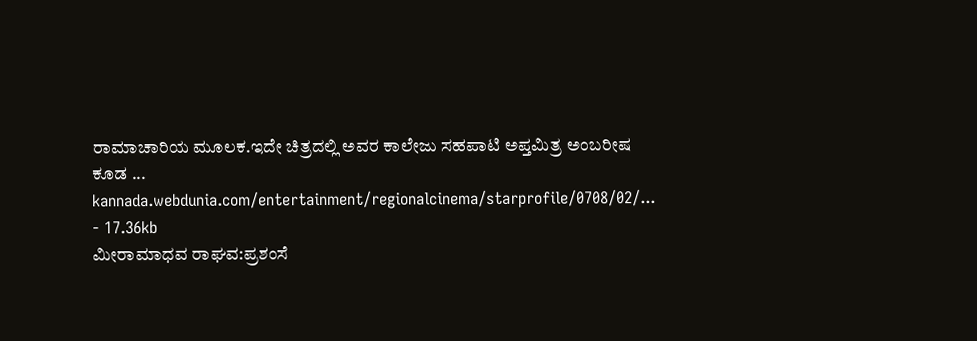ರಾಮಾಚಾರಿಯ ಮೂಲಕ.ಇದೇ ಚಿತ್ರದಲ್ಲಿ ಅವರ ಕಾಲೇಜು ಸಹಪಾಟಿ ಅಪ್ತಮಿತ್ರ ಅಂಬರೀಷ ಕೂಡ ...
kannada.webdunia.com/entertainment/regionalcinema/starprofile/0708/02/... - 17.36kb
ಮೀರಾಮಾಧವ ರಾಘವ:ಪ್ರಶಂಸೆ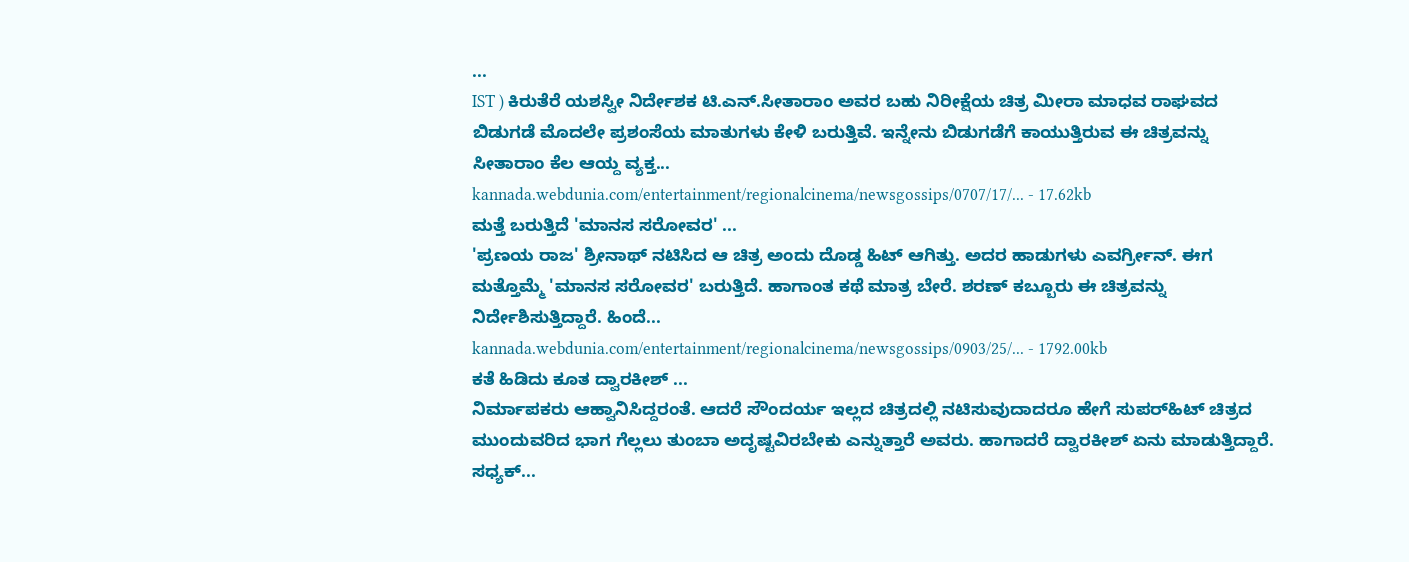...
IST ) ಕಿರುತೆರೆ ಯಶಸ್ವೀ ನಿರ್ದೇಶಕ ಟಿ.ಎನ್.ಸೀತಾರಾಂ ಅವರ ಬಹು ನಿರೀಕ್ಷೆಯ ಚಿತ್ರ ಮೀರಾ ಮಾಧವ ರಾಘವದ ಬಿಡುಗಡೆ ಮೊದಲೇ ಪ್ರಶಂಸೆಯ ಮಾತುಗಳು ಕೇಳಿ ಬರುತ್ತಿವೆ. ಇನ್ನೇನು ಬಿಡುಗಡೆಗೆ ಕಾಯುತ್ತಿರುವ ಈ ಚಿತ್ರವನ್ನು ಸೀತಾರಾಂ ಕೆಲ ಆಯ್ದ ವ್ಯಕ್ತ...
kannada.webdunia.com/entertainment/regionalcinema/newsgossips/0707/17/... - 17.62kb
ಮತ್ತೆ ಬರುತ್ತಿದೆ 'ಮಾನಸ ಸರೋವರ' ...
'ಪ್ರಣಯ ರಾಜ' ಶ್ರೀನಾಥ್ ನಟಿಸಿದ ಆ ಚಿತ್ರ ಅಂದು ದೊಡ್ಡ ಹಿಟ್ ಆಗಿತ್ತು. ಅದರ ಹಾಡುಗಳು ಎವರ್ಗ್ರೀನ್. ಈಗ ಮತ್ತೊಮ್ಮೆ 'ಮಾನಸ ಸರೋವರ' ಬರುತ್ತಿದೆ. ಹಾಗಾಂತ ಕಥೆ ಮಾತ್ರ ಬೇರೆ. ಶರಣ್ ಕಬ್ಬೂರು ಈ ಚಿತ್ರವನ್ನು ನಿರ್ದೇಶಿಸುತ್ತಿದ್ದಾರೆ. ಹಿಂದೆ...
kannada.webdunia.com/entertainment/regionalcinema/newsgossips/0903/25/... - 1792.00kb
ಕತೆ ಹಿಡಿದು ಕೂತ ದ್ವಾರಕೀಶ್ ...
ನಿರ್ಮಾಪಕರು ಆಹ್ವಾನಿಸಿದ್ದರಂತೆ. ಆದರೆ ಸೌಂದರ್ಯ ಇಲ್ಲದ ಚಿತ್ರದಲ್ಲಿ ನಟಿಸುವುದಾದರೂ ಹೇಗೆ ಸುಪರ್‌ಹಿಟ್ ಚಿತ್ರದ ಮುಂದುವರಿದ ಭಾಗ ಗೆಲ್ಲಲು ತುಂಬಾ ಅದೃಷ್ಟವಿರಬೇಕು ಎನ್ನುತ್ತಾರೆ ಅವರು. ಹಾಗಾದರೆ ದ್ವಾರಕೀಶ್ ಏನು ಮಾಡುತ್ತಿದ್ದಾರೆ. ಸಧ್ಯಕ್...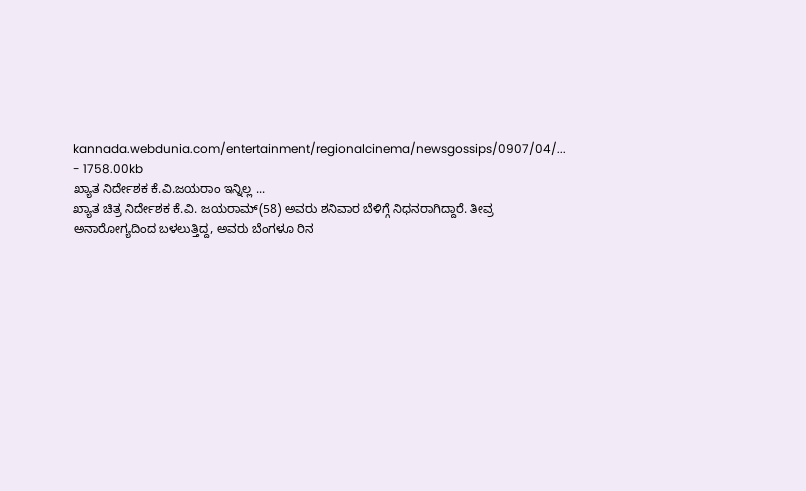kannada.webdunia.com/entertainment/regionalcinema/newsgossips/0907/04/... - 1758.00kb
ಖ್ಯಾತ ನಿರ್ದೇಶಕ ಕೆ.ವಿ.ಜಯರಾಂ ಇನ್ನಿಲ್ಲ ...
ಖ್ಯಾತ ಚಿತ್ರ ನಿರ್ದೇಶಕ ಕೆ.ವಿ. ಜಯರಾಮ್(58) ಅವರು ಶನಿವಾರ ಬೆಳಿಗ್ಗೆ ನಿಧನರಾಗಿದ್ದಾರೆ. ತೀವ್ರ ಅನಾರೋಗ್ಯದಿಂದ ಬಳಲುತ್ತಿದ್ದ, ಅವರು ಬೆಂಗಳೂ ರಿನ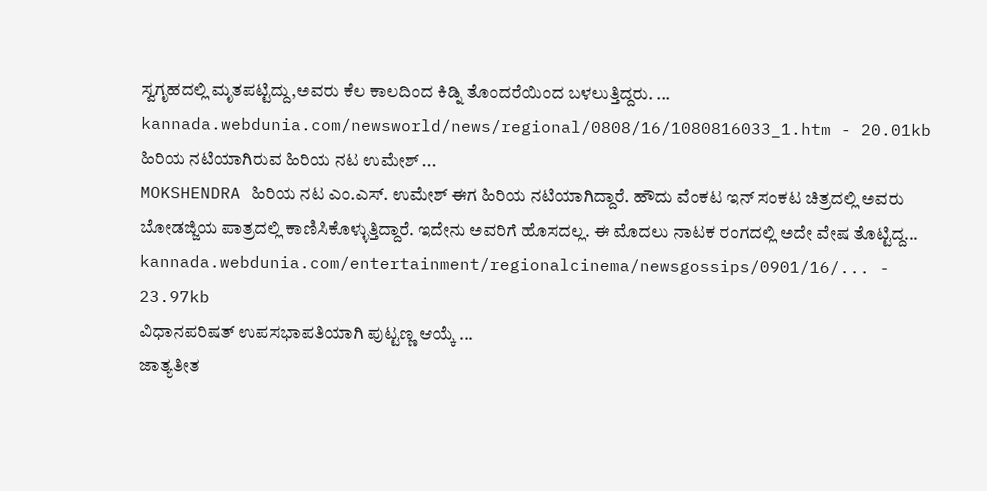ಸ್ವಗೃಹದಲ್ಲಿ ಮೃತಪಟ್ಟಿದ್ದು,ಅವರು ಕೆಲ ಕಾಲದಿಂದ ಕಿಡ್ನಿ ತೊಂದರೆಯಿಂದ ಬಳಲುತ್ತಿದ್ದರು. ...
kannada.webdunia.com/newsworld/news/regional/0808/16/1080816033_1.htm - 20.01kb
ಹಿರಿಯ ನಟಿಯಾಗಿರುವ ಹಿರಿಯ ನಟ ಉಮೇಶ್ ...
MOKSHENDRA ಹಿರಿಯ ನಟ ಎಂ.ಎಸ್. ಉಮೇಶ್ ಈಗ ಹಿರಿಯ ನಟಿಯಾಗಿದ್ದಾರೆ. ಹೌದು ವೆಂಕಟ ಇನ್ ಸಂಕಟ ಚಿತ್ರದಲ್ಲಿ ಅವರು ಬೋಡಜ್ಜಿಯ ಪಾತ್ರದಲ್ಲಿ ಕಾಣಿಸಿಕೊಳ್ಳುತ್ತಿದ್ದಾರೆ. ಇದೇನು ಅವರಿಗೆ ಹೊಸದಲ್ಲ. ಈ ಮೊದಲು ನಾಟಕ ರಂಗದಲ್ಲಿ ಅದೇ ವೇಷ ತೊಟ್ಟಿದ್ದ...
kannada.webdunia.com/entertainment/regionalcinema/newsgossips/0901/16/... - 23.97kb
ವಿಧಾನಪರಿಷತ್ ಉಪಸಭಾಪತಿಯಾಗಿ ಪುಟ್ಟಣ್ಣ ಆಯ್ಕೆ ...
ಜಾತ್ಯತೀತ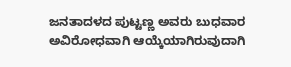ಜನತಾದಳದ ಪುಟ್ಟಣ್ಣ ಅವರು ಬುಧವಾರ ಅವಿರೋಧವಾಗಿ ಆಯ್ಕೆಯಾಗಿರುವುದಾಗಿ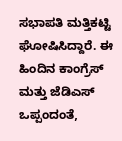ಸಭಾಪತಿ ಮತ್ತಿಕಟ್ಟಿ ಘೋಷಿಸಿದ್ದಾರೆ. ಈ ಹಿಂದಿನ ಕಾಂಗ್ರೆಸ್ ಮತ್ತು ಜೆಡಿಎಸ್ ಒಪ್ಪಂದಂತೆ,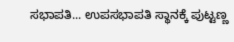ಸಭಾಪತಿ... ಉಪಸಭಾಪತಿ ಸ್ಥಾನಕ್ಕೆ ಪುಟ್ಟಣ್ಣ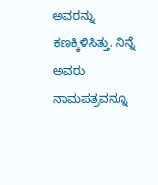ಅವರನ್ನು ಕಣಕ್ಕಿಳಿಸಿತ್ತು. ನಿನ್ನೆ ಅವರು ನಾಮಪತ್ರವನ್ನೂ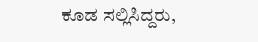ಕೂಡ ಸಲ್ಲಿಸಿದ್ದರು,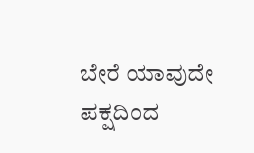ಬೇರೆ ಯಾವುದೇ ಪಕ್ಷದಿಂದ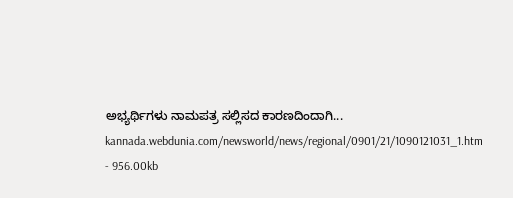ಅಭ್ಯರ್ಥಿಗಳು ನಾಮಪತ್ರ ಸಲ್ಲಿಸದ ಕಾರಣದಿಂದಾಗಿ...
kannada.webdunia.com/newsworld/news/regional/0901/21/1090121031_1.htm - 956.00kb